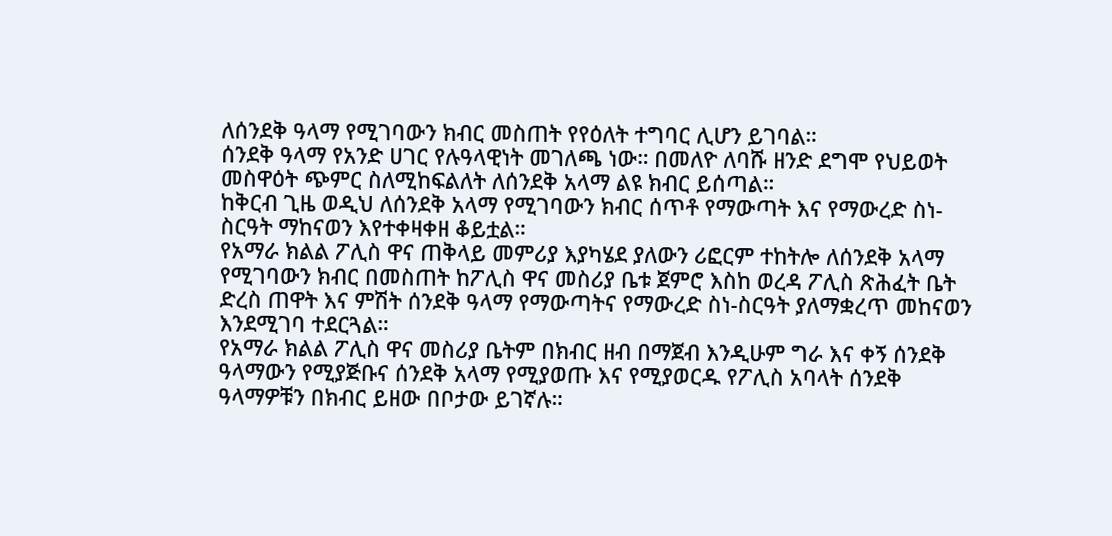ለሰንደቅ ዓላማ የሚገባውን ክብር መስጠት የየዕለት ተግባር ሊሆን ይገባል።
ሰንደቅ ዓላማ የአንድ ሀገር የሉዓላዊነት መገለጫ ነው። በመለዮ ለባሹ ዘንድ ደግሞ የህይወት መስዋዕት ጭምር ስለሚከፍልለት ለሰንደቅ አላማ ልዩ ክብር ይሰጣል።
ከቅርብ ጊዜ ወዲህ ለሰንደቅ አላማ የሚገባውን ክብር ሰጥቶ የማውጣት እና የማውረድ ስነ-ስርዓት ማከናወን እየተቀዛቀዘ ቆይቷል።
የአማራ ክልል ፖሊስ ዋና ጠቅላይ መምሪያ እያካሄደ ያለውን ሪፎርም ተከትሎ ለሰንደቅ አላማ የሚገባውን ክብር በመስጠት ከፖሊስ ዋና መስሪያ ቤቱ ጀምሮ እስከ ወረዳ ፖሊስ ጽሕፈት ቤት ድረስ ጠዋት እና ምሽት ሰንደቅ ዓላማ የማውጣትና የማውረድ ስነ-ስርዓት ያለማቋረጥ መከናወን እንደሚገባ ተደርጓል።
የአማራ ክልል ፖሊስ ዋና መስሪያ ቤትም በክብር ዘብ በማጀብ እንዲሁም ግራ እና ቀኝ ሰንደቅ ዓላማውን የሚያጅቡና ሰንደቅ አላማ የሚያወጡ እና የሚያወርዱ የፖሊስ አባላት ሰንደቅ ዓላማዎቹን በክብር ይዘው በቦታው ይገኛሉ።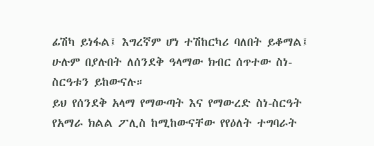ፊሽካ ይነፋል፤ እግረኛም ሆነ ተሽከርካሪ ባለበት ይቆማል፤ ሁሉም በያሉበት ለሰንደቅ ዓላማው ክብር ሰጥተው ስነ-ስርዓቱን ይከውናሉ።
ይህ የሰንደቅ አላማ የማውጣት እና የማውረድ ስነ-ስርዓት የአማራ ክልል ፖሊስ ከሚከውናቸው የየዕለት ተግባራት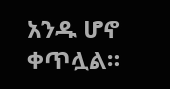አንዱ ሆኖ ቀጥሏል።